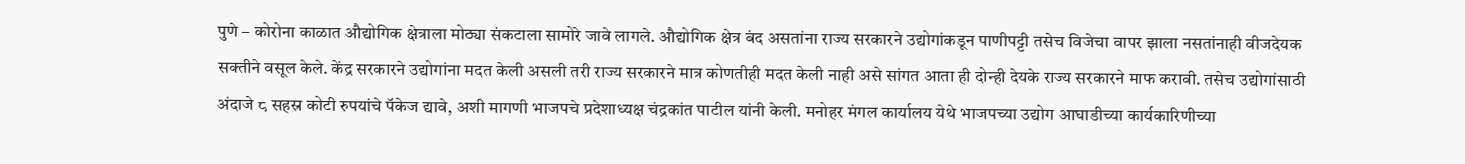पुणे – कोरोना काळात औद्योगिक क्षेत्राला मोठ्या संकटाला सामोरे जावे लागले. औद्योगिक क्षेत्र बंद असतांना राज्य सरकारने उद्योगांकडून पाणीपट्टी तसेच विजेचा वापर झाला नसतांनाही वीजदेयक सक्तीने वसूल केले. केंद्र सरकारने उद्योगांना मदत केली असली तरी राज्य सरकारने मात्र कोणतीही मदत केली नाही असे सांगत आता ही दोन्ही देयके राज्य सरकारने माफ करावी. तसेच उद्योगांसाठी अंदाजे ८ सहस्र कोटी रुपयांचे पॅकेज द्यावे, अशी मागणी भाजपचे प्रदेशाध्यक्ष चंद्रकांत पाटील यांनी केली. मनोहर मंगल कार्यालय येथे भाजपच्या उद्योग आघाडीच्या कार्यकारिणीच्या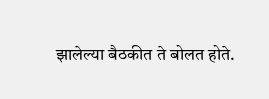झालेल्या बैठकीत ते बोलत होते.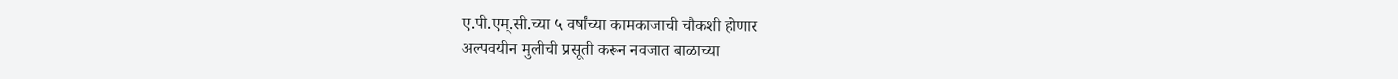ए.पी.एम्.सी.च्या ५ वर्षांच्या कामकाजाची चौकशी होणार
अल्पवयीन मुलीची प्रसूती करून नवजात बाळाच्या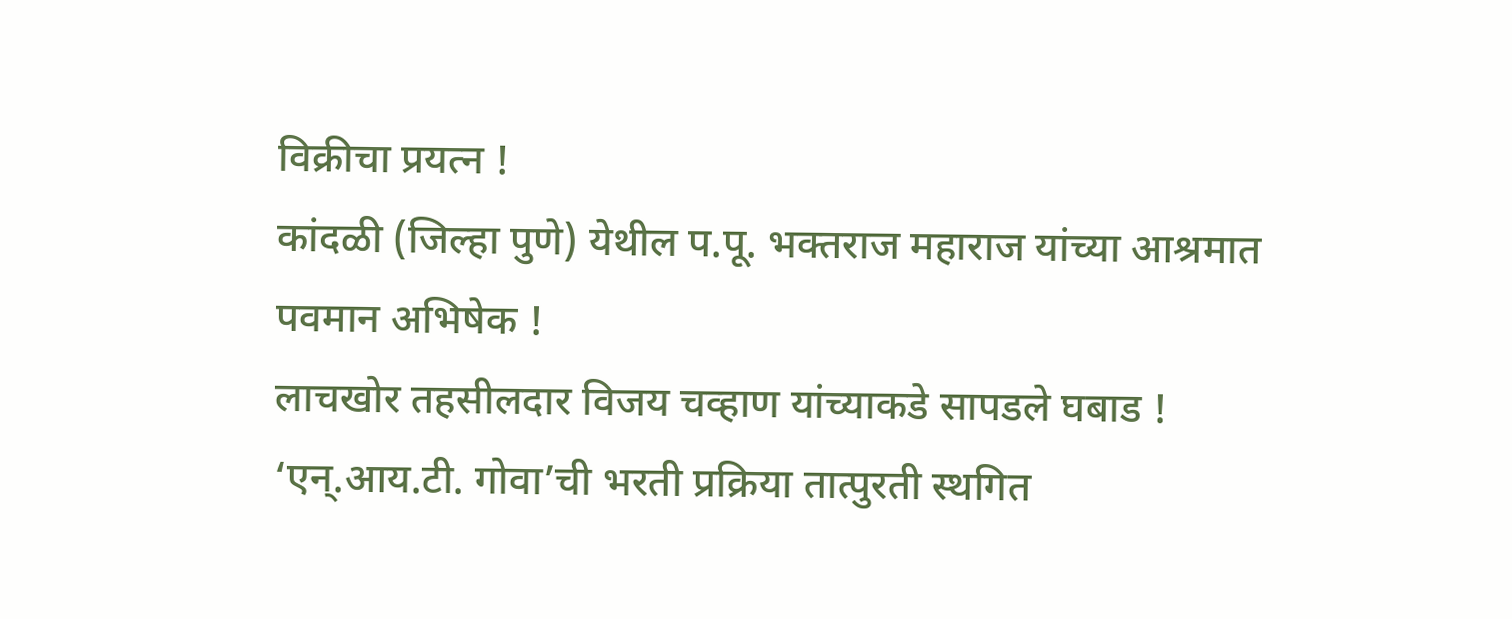विक्रीचा प्रयत्न !
कांदळी (जिल्हा पुणे) येथील प.पू. भक्तराज महाराज यांच्या आश्रमात पवमान अभिषेक !
लाचखोर तहसीलदार विजय चव्हाण यांच्याकडे सापडले घबाड !
‘एन्.आय.टी. गोवा’ची भरती प्रक्रिया तात्पुरती स्थगित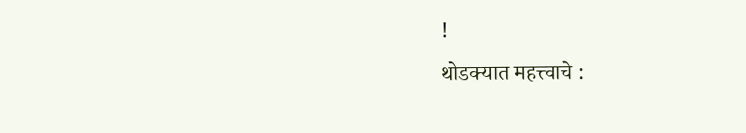!
थोडक्यात महत्त्वाचे :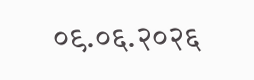०९.०६.२०२६